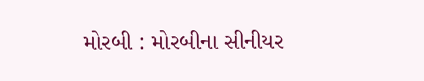મોરબી : મોરબીના સીનીયર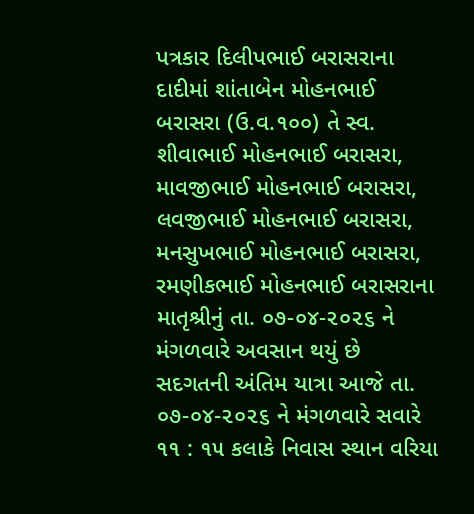પત્રકાર દિલીપભાઈ બરાસરાના દાદીમાં શાંતાબેન મોહનભાઈ બરાસરા (ઉ.વ.૧૦૦) તે સ્વ. શીવાભાઈ મોહનભાઈ બરાસરા, માવજીભાઈ મોહનભાઈ બરાસરા, લવજીભાઈ મોહનભાઈ બરાસરા, મનસુખભાઈ મોહનભાઈ બરાસરા, રમણીકભાઈ મોહનભાઈ બરાસરાના માતૃશ્રીનું તા. ૦૭-૦૪-૨૦૨૬ ને મંગળવારે અવસાન થયું છે
સદગતની અંતિમ યાત્રા આજે તા. ૦૭-૦૪-૨૦૨૬ ને મંગળવારે સવારે ૧૧ : ૧૫ કલાકે નિવાસ સ્થાન વરિયા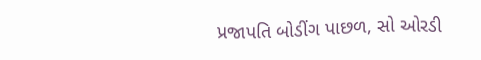પ્રજાપતિ બોડીંગ પાછળ, સો ઓરડી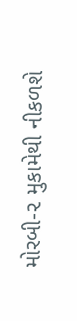મોરબી-૨ મુકામેથી નીકળશે